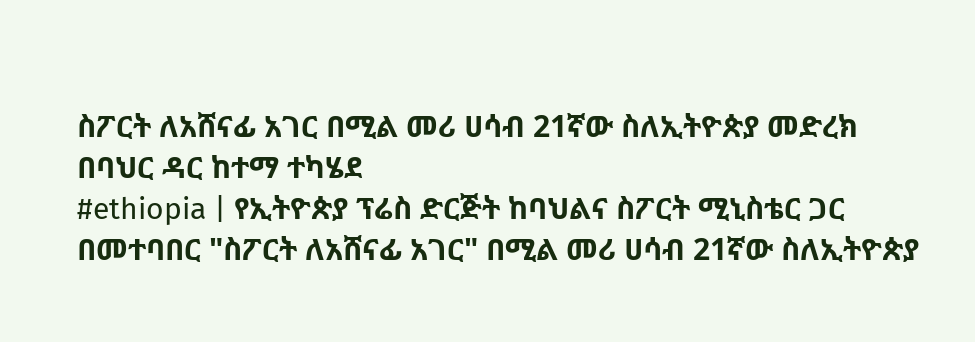ስፖርት ለአሸናፊ አገር በሚል መሪ ሀሳብ 21ኛው ስለኢትዮጵያ መድረክ በባህር ዳር ከተማ ተካሄደ
#ethiopia | የኢትዮጵያ ፕሬስ ድርጅት ከባህልና ስፖርት ሚኒስቴር ጋር በመተባበር "ስፖርት ለአሸናፊ አገር" በሚል መሪ ሀሳብ 21ኛው ስለኢትዮጵያ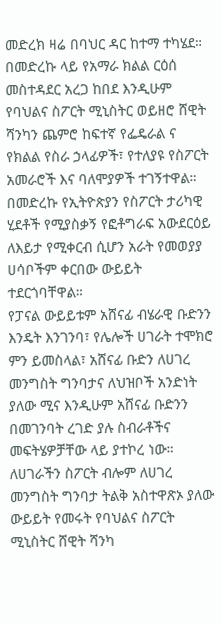መድረክ ዛሬ በባህር ዳር ከተማ ተካሄደ።
በመድረኩ ላይ የአማራ ክልል ርዕሰ መስተዳደር አረጋ ከበደ እንዲሁም የባህልና ስፖርት ሚኒስትር ወይዘሮ ሸዊት ሻንካን ጨምሮ ከፍተኛ የፌዴራል ና የክልል የስራ ኃላፊዎች፣ የተለያዩ የስፖርት አመራሮች እና ባለሞያዎች ተገኝተዋል።
በመድረኩ የኢትዮጵያን የስፖርት ታሪካዊ ሂደቶች የሚያስቃኝ የፎቶግራፍ አውደርዕይ ለእይታ የሚቀርብ ሲሆን አራት የመወያያ ሀሳቦችም ቀርበው ውይይት ተደርጎባቸዋል።
የፓናል ውይይቱም አሸናፊ ብሄራዊ ቡድንን እንዴት እንገንባ፣ የሌሎች ሀገራት ተሞክሮ ምን ይመስላል፣ አሸናፊ ቡድን ለሀገረ መንግስት ግንባታና ለህዝቦች አንድነት ያለው ሚና እንዲሁም አሸናፊ ቡድንን በመገንባት ረገድ ያሉ ስብራቶችና መፍትሄዎቻቸው ላይ ያተኮረ ነው።
ለሀገራችን ስፖርት ብሎም ለሀገረ መንግስት ግንባታ ትልቅ አስተዋጽኦ ያለው ውይይት የመሩት የባህልና ስፖርት ሚኒስትር ሸዊት ሻንካ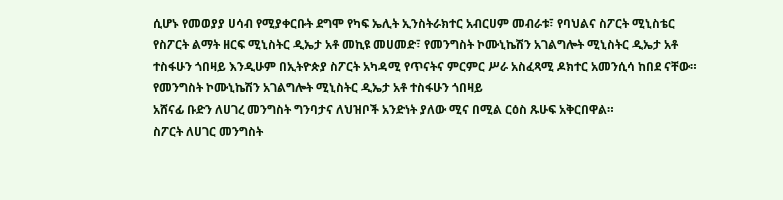ሲሆኑ የመወያያ ሀሳብ የሚያቀርቡት ደግሞ የካፍ ኤሊት ኢንስትራክተር አብርሀም መብራቱ፣ የባህልና ስፖርት ሚኒስቴር የስፖርት ልማት ዘርፍ ሚኒስትር ዲኤታ አቶ መኪዩ መሀመድ፣ የመንግስት ኮሙኒኬሽን አገልግሎት ሚኒስትር ዲኤታ አቶ ተስፋሁን ጎበዛይ እንዲሁም በኢትዮጵያ ስፖርት አካዳሚ የጥናትና ምርምር ሥራ አስፈጻሚ ዶክተር አመንሲሳ ከበደ ናቸው።
የመንግስት ኮሙኒኬሽን አገልግሎት ሚኒስትር ዲኤታ አቶ ተስፋሁን ጎበዛይ
አሸናፊ ቡድን ለሀገረ መንግስት ግንባታና ለህዝቦች አንድነት ያለው ሚና በሚል ርዕስ ጹሁፍ አቅርበዋል።
ስፖርት ለሀገር መንግስት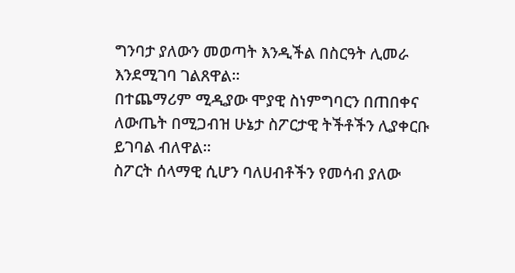ግንባታ ያለውን መወጣት እንዲችል በስርዓት ሊመራ እንደሚገባ ገልጸዋል።
በተጨማሪም ሚዲያው ሞያዊ ስነምግባርን በጠበቀና ለውጤት በሚጋብዝ ሁኔታ ስፖርታዊ ትችቶችን ሊያቀርቡ ይገባል ብለዋል።
ስፖርት ሰላማዊ ሲሆን ባለሀብቶችን የመሳብ ያለው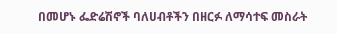በመሆኑ ፌድሬሽኖች ባለሀብቶችን በዘርፉ ለማሳተፍ መስራት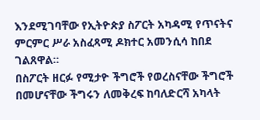እንደሚገባቸው የኢትዮጵያ ስፖርት አካዳሚ የጥናትና ምርምር ሥራ አስፈጻሚ ዶክተር አመንሲሳ ከበደ ገልጸዋል።
በስፖርት ዘርፉ የሚታዮ ችግሮች የወረስናቸው ችግሮች በመሆናቸው ችግሩን ለመቅረፍ ከባለድርሻ አካላት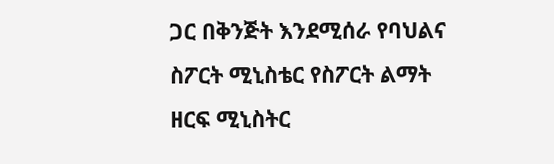ጋር በቅንጅት እንደሚሰራ የባህልና ስፖርት ሚኒስቴር የስፖርት ልማት ዘርፍ ሚኒስትር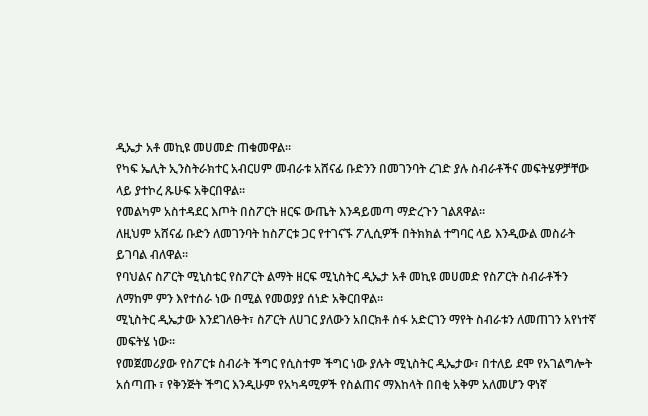ዲኤታ አቶ መኪዩ መሀመድ ጠቁመዋል።
የካፍ ኤሊት ኢንስትራክተር አብርሀም መብራቱ አሸናፊ ቡድንን በመገንባት ረገድ ያሉ ስብራቶችና መፍትሄዎቻቸው ላይ ያተኮረ ጹሁፍ አቅርበዋል።
የመልካም አስተዳደር እጦት በስፖርት ዘርፍ ውጤት እንዳይመጣ ማድረጉን ገልጸዋል።
ለዚህም አሸናፊ ቡድን ለመገንባት ከስፖርቱ ጋር የተገናኙ ፖሊሲዎች በትክክል ተግባር ላይ እንዲውል መስራት ይገባል ብለዋል።
የባህልና ስፖርት ሚኒስቴር የስፖርት ልማት ዘርፍ ሚኒስትር ዲኤታ አቶ መኪዩ መሀመድ የስፖርት ስብራቶችን ለማከም ምን እየተሰራ ነው በሚል የመወያያ ሰነድ አቅርበዋል።
ሚኒስትር ዲኤታው እንደገለፁት፣ ስፖርት ለሀገር ያለውን አበርክቶ ሰፋ አድርገን ማየት ስብራቱን ለመጠገን አየነተኛ መፍትሄ ነው።
የመጀመሪያው የስፖርቱ ስብራት ችግር የሲስተም ችግር ነው ያሉት ሚኒስትር ዲኤታው፣ በተለይ ደሞ የአገልግሎት አሰጣጡ ፣ የቅንጅት ችግር እንዲሁም የአካዳሚዎች የስልጠና ማእከላት በበቂ አቅም አለመሆን ዋነኛ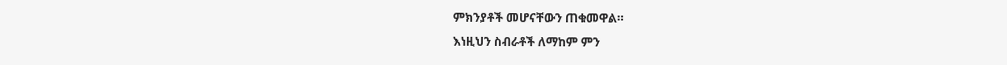ምክንያቶች መሆናቸውን ጠቁመዋል።
እነዚህን ስብራቶች ለማከም ምን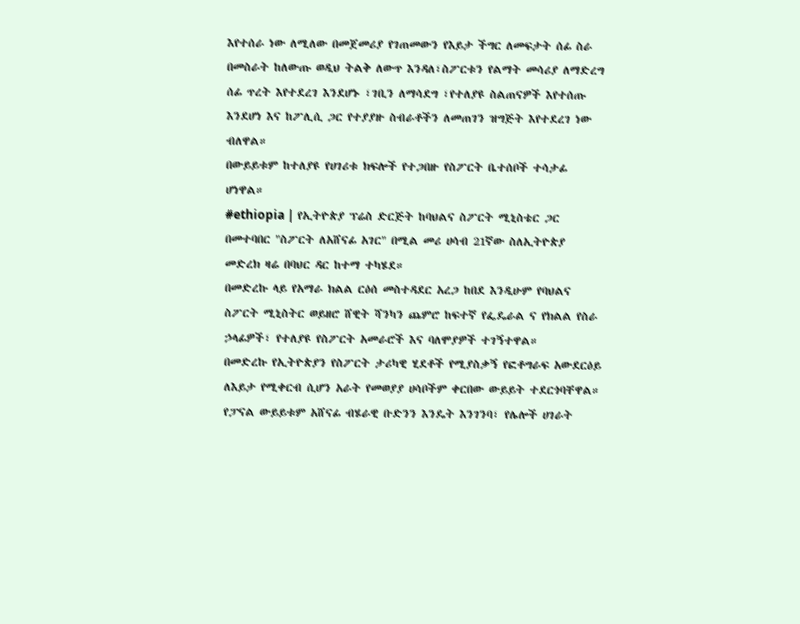እየተሰራ ነው ለሚለው በመጀመሪያ የገጠመውን የእይታ ችግር ለመፍታት ሰፊ ስራ በመስራት ከለውጡ ወዲህ ትልቅ ለውጥ እንዳለ፣ስፖርቱን የልማት መሳሪያ ለማድረግ ሰፊ ጥረት እየተደረገ እንደሆኑ ፣ገቢን ለማሳደግ ፣የተለያዩ ስልጠናዎች እየተሰጡ እንደሆነ እና ከፖሊሲ ጋር የተያያዙ ስብራቶችን ለመጠገን ዝግጅት እየተደረገ ነው ብለዋል።
በውይይቱም ከተለያዩ የሀገሪቱ ክፍሎች የተጋበዙ የስፖርት ቤተሰቦች ተሳታፊ ሆነዋል።
#ethiopia | የኢትዮጵያ ፕሬስ ድርጅት ከባህልና ስፖርት ሚኒስቴር ጋር በመተባበር "ስፖርት ለአሸናፊ አገር" በሚል መሪ ሀሳብ 21ኛው ስለኢትዮጵያ መድረክ ዛሬ በባህር ዳር ከተማ ተካሄደ።
በመድረኩ ላይ የአማራ ክልል ርዕሰ መስተዳደር አረጋ ከበደ እንዲሁም የባህልና ስፖርት ሚኒስትር ወይዘሮ ሸዊት ሻንካን ጨምሮ ከፍተኛ የፌዴራል ና የክልል የስራ ኃላፊዎች፣ የተለያዩ የስፖርት አመራሮች እና ባለሞያዎች ተገኝተዋል።
በመድረኩ የኢትዮጵያን የስፖርት ታሪካዊ ሂደቶች የሚያስቃኝ የፎቶግራፍ አውደርዕይ ለእይታ የሚቀርብ ሲሆን አራት የመወያያ ሀሳቦችም ቀርበው ውይይት ተደርጎባቸዋል።
የፓናል ውይይቱም አሸናፊ ብሄራዊ ቡድንን እንዴት እንገንባ፣ የሌሎች ሀገራት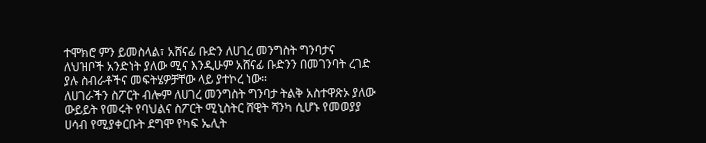ተሞክሮ ምን ይመስላል፣ አሸናፊ ቡድን ለሀገረ መንግስት ግንባታና ለህዝቦች አንድነት ያለው ሚና እንዲሁም አሸናፊ ቡድንን በመገንባት ረገድ ያሉ ስብራቶችና መፍትሄዎቻቸው ላይ ያተኮረ ነው።
ለሀገራችን ስፖርት ብሎም ለሀገረ መንግስት ግንባታ ትልቅ አስተዋጽኦ ያለው ውይይት የመሩት የባህልና ስፖርት ሚኒስትር ሸዊት ሻንካ ሲሆኑ የመወያያ ሀሳብ የሚያቀርቡት ደግሞ የካፍ ኤሊት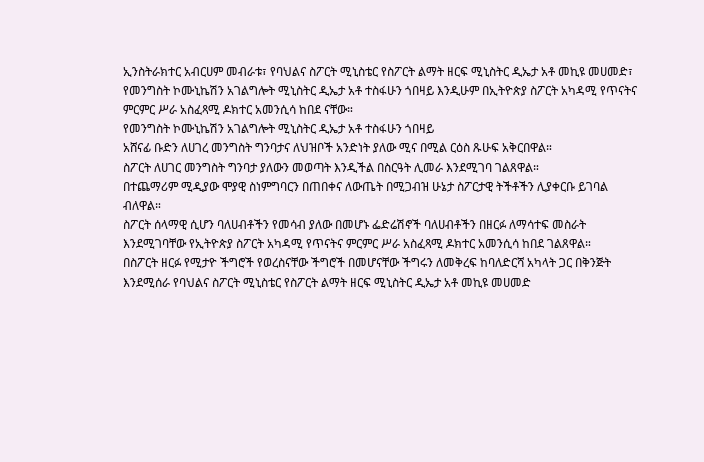ኢንስትራክተር አብርሀም መብራቱ፣ የባህልና ስፖርት ሚኒስቴር የስፖርት ልማት ዘርፍ ሚኒስትር ዲኤታ አቶ መኪዩ መሀመድ፣ የመንግስት ኮሙኒኬሽን አገልግሎት ሚኒስትር ዲኤታ አቶ ተስፋሁን ጎበዛይ እንዲሁም በኢትዮጵያ ስፖርት አካዳሚ የጥናትና ምርምር ሥራ አስፈጻሚ ዶክተር አመንሲሳ ከበደ ናቸው።
የመንግስት ኮሙኒኬሽን አገልግሎት ሚኒስትር ዲኤታ አቶ ተስፋሁን ጎበዛይ
አሸናፊ ቡድን ለሀገረ መንግስት ግንባታና ለህዝቦች አንድነት ያለው ሚና በሚል ርዕስ ጹሁፍ አቅርበዋል።
ስፖርት ለሀገር መንግስት ግንባታ ያለውን መወጣት እንዲችል በስርዓት ሊመራ እንደሚገባ ገልጸዋል።
በተጨማሪም ሚዲያው ሞያዊ ስነምግባርን በጠበቀና ለውጤት በሚጋብዝ ሁኔታ ስፖርታዊ ትችቶችን ሊያቀርቡ ይገባል ብለዋል።
ስፖርት ሰላማዊ ሲሆን ባለሀብቶችን የመሳብ ያለው በመሆኑ ፌድሬሽኖች ባለሀብቶችን በዘርፉ ለማሳተፍ መስራት እንደሚገባቸው የኢትዮጵያ ስፖርት አካዳሚ የጥናትና ምርምር ሥራ አስፈጻሚ ዶክተር አመንሲሳ ከበደ ገልጸዋል።
በስፖርት ዘርፉ የሚታዮ ችግሮች የወረስናቸው ችግሮች በመሆናቸው ችግሩን ለመቅረፍ ከባለድርሻ አካላት ጋር በቅንጅት እንደሚሰራ የባህልና ስፖርት ሚኒስቴር የስፖርት ልማት ዘርፍ ሚኒስትር ዲኤታ አቶ መኪዩ መሀመድ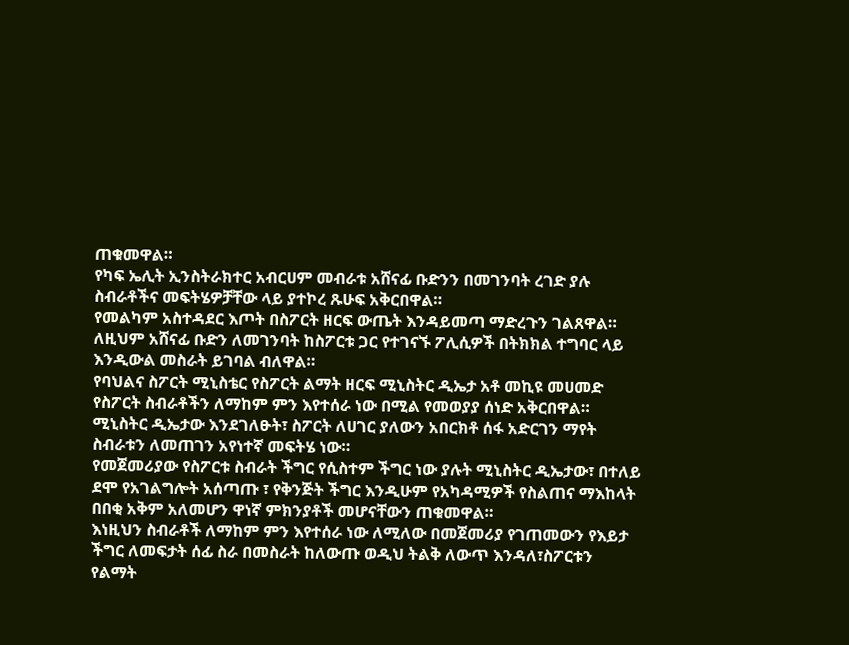ጠቁመዋል።
የካፍ ኤሊት ኢንስትራክተር አብርሀም መብራቱ አሸናፊ ቡድንን በመገንባት ረገድ ያሉ ስብራቶችና መፍትሄዎቻቸው ላይ ያተኮረ ጹሁፍ አቅርበዋል።
የመልካም አስተዳደር እጦት በስፖርት ዘርፍ ውጤት እንዳይመጣ ማድረጉን ገልጸዋል።
ለዚህም አሸናፊ ቡድን ለመገንባት ከስፖርቱ ጋር የተገናኙ ፖሊሲዎች በትክክል ተግባር ላይ እንዲውል መስራት ይገባል ብለዋል።
የባህልና ስፖርት ሚኒስቴር የስፖርት ልማት ዘርፍ ሚኒስትር ዲኤታ አቶ መኪዩ መሀመድ የስፖርት ስብራቶችን ለማከም ምን እየተሰራ ነው በሚል የመወያያ ሰነድ አቅርበዋል።
ሚኒስትር ዲኤታው እንደገለፁት፣ ስፖርት ለሀገር ያለውን አበርክቶ ሰፋ አድርገን ማየት ስብራቱን ለመጠገን አየነተኛ መፍትሄ ነው።
የመጀመሪያው የስፖርቱ ስብራት ችግር የሲስተም ችግር ነው ያሉት ሚኒስትር ዲኤታው፣ በተለይ ደሞ የአገልግሎት አሰጣጡ ፣ የቅንጅት ችግር እንዲሁም የአካዳሚዎች የስልጠና ማእከላት በበቂ አቅም አለመሆን ዋነኛ ምክንያቶች መሆናቸውን ጠቁመዋል።
እነዚህን ስብራቶች ለማከም ምን እየተሰራ ነው ለሚለው በመጀመሪያ የገጠመውን የእይታ ችግር ለመፍታት ሰፊ ስራ በመስራት ከለውጡ ወዲህ ትልቅ ለውጥ እንዳለ፣ስፖርቱን የልማት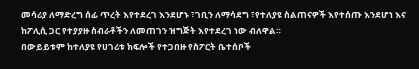መሳሪያ ለማድረግ ሰፊ ጥረት እየተደረገ እንደሆኑ ፣ገቢን ለማሳደግ ፣የተለያዩ ስልጠናዎች እየተሰጡ እንደሆነ እና ከፖሊሲ ጋር የተያያዙ ስብራቶችን ለመጠገን ዝግጅት እየተደረገ ነው ብለዋል።
በውይይቱም ከተለያዩ የሀገሪቱ ክፍሎች የተጋበዙ የስፖርት ቤተሰቦች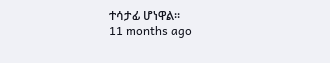ተሳታፊ ሆነዋል።
11 months ago